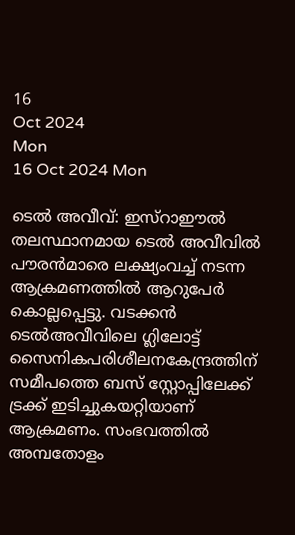16
Oct 2024
Mon
16 Oct 2024 Mon

ടെല്‍ അവീവ്: ഇസ്‌റാഈല്‍ തലസ്ഥാനമായ ടെല്‍ അവീവില്‍ പൗരന്‍മാരെ ലക്ഷ്യംവച്ച് നടന്ന ആക്രമണത്തില്‍ ആറുപേര്‍ കൊല്ലപ്പെട്ടു. വടക്കന്‍ ടെല്‍അവീവിലെ ഗ്ലിലോട്ട് സൈനികപരിശീലനകേന്ദ്രത്തിന് സമീപത്തെ ബസ് സ്റ്റോപ്പിലേക്ക് ട്രക്ക് ഇടിച്ചുകയറ്റിയാണ് ആക്രമണം. സംഭവത്തില്‍ അമ്പതോളം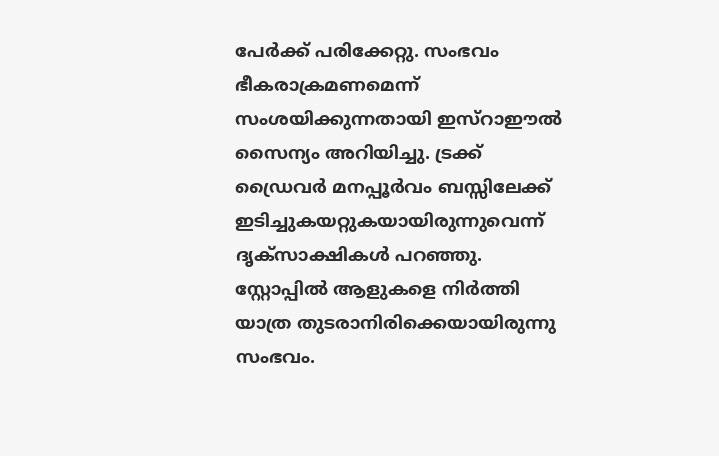പേര്‍ക്ക് പരിക്കേറ്റു. സംഭവം ഭീകരാക്രമണമെന്ന് സംശയിക്കുന്നതായി ഇസ്‌റാഈല്‍ സൈന്യം അറിയിച്ചു. ട്രക്ക് ഡ്രൈവര്‍ മനപ്പൂര്‍വം ബസ്സിലേക്ക് ഇടിച്ചുകയറ്റുകയായിരുന്നുവെന്ന് ദൃക്‌സാക്ഷികള്‍ പറഞ്ഞു. സ്റ്റോപ്പില്‍ ആളുകളെ നിര്‍ത്തി യാത്ര തുടരാനിരിക്കെയായിരുന്നു സംഭവം.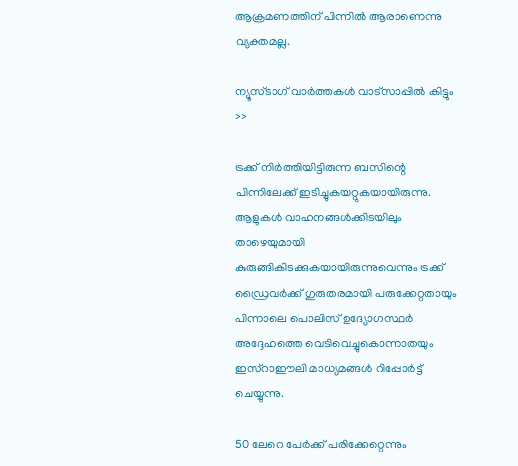ആക്രമണത്തിന് പിന്നില്‍ ആരാണെന്നു വ്യക്തമല്ല.

ന്യൂസ്ടാഗ് വാര്‍ത്തകള്‍ വാട്‌സാപ്പില്‍ കിട്ടും >>

ട്രക്ക് നിര്‍ത്തിയിട്ടിരുന്ന ബസിന്റെ പിന്നിലേക്ക് ഇടിച്ചുകയറ്റുകയായിരുന്നു. ആളുകള്‍ വാഹനങ്ങള്‍ക്കിടയിലും താഴെയുമായി കുരുങ്ങികിടക്കുകയായിരുന്നുവെന്നും ട്രക്ക് ഡ്രൈവര്‍ക്ക് ഗുരുതരമായി പരുക്കേറ്റതായും പിന്നാലെ പൊലിസ് ഉദ്യോഗസ്ഥര്‍ അദ്ദേഹത്തെ വെടിവെച്ചുകൊന്നാതയും ഇസ്‌റാഈലി മാധ്യമങ്ങള്‍ റിപ്പോര്‍ട്ട് ചെയ്യുന്നു.

50 ലേറെ പേര്‍ക്ക് പരിക്കേറ്റെന്നും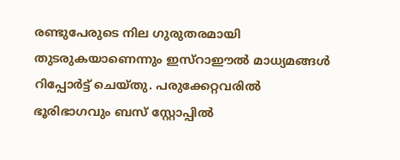രണ്ടുപേരുടെ നില ഗുരുതരമായി തുടരുകയാണെന്നും ഇസ്‌റാഈല്‍ മാധ്യമങ്ങള്‍ റിപ്പോര്‍ട്ട് ചെയ്തു. പരുക്കേറ്റവരില്‍ ഭൂരിഭാഗവും ബസ് സ്റ്റോപ്പില്‍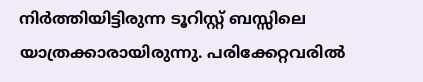നിര്‍ത്തിയിട്ടിരുന്ന ടൂറിസ്റ്റ് ബസ്സിലെ യാത്രക്കാരായിരുന്നു. പരിക്കേറ്റവരില്‍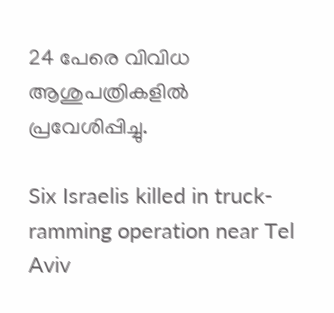24 പേരെ വിവിധ ആശുപത്രികളില്‍ പ്രവേശിപ്പിച്ചു.

Six Israelis killed in truck-ramming operation near Tel Aviv